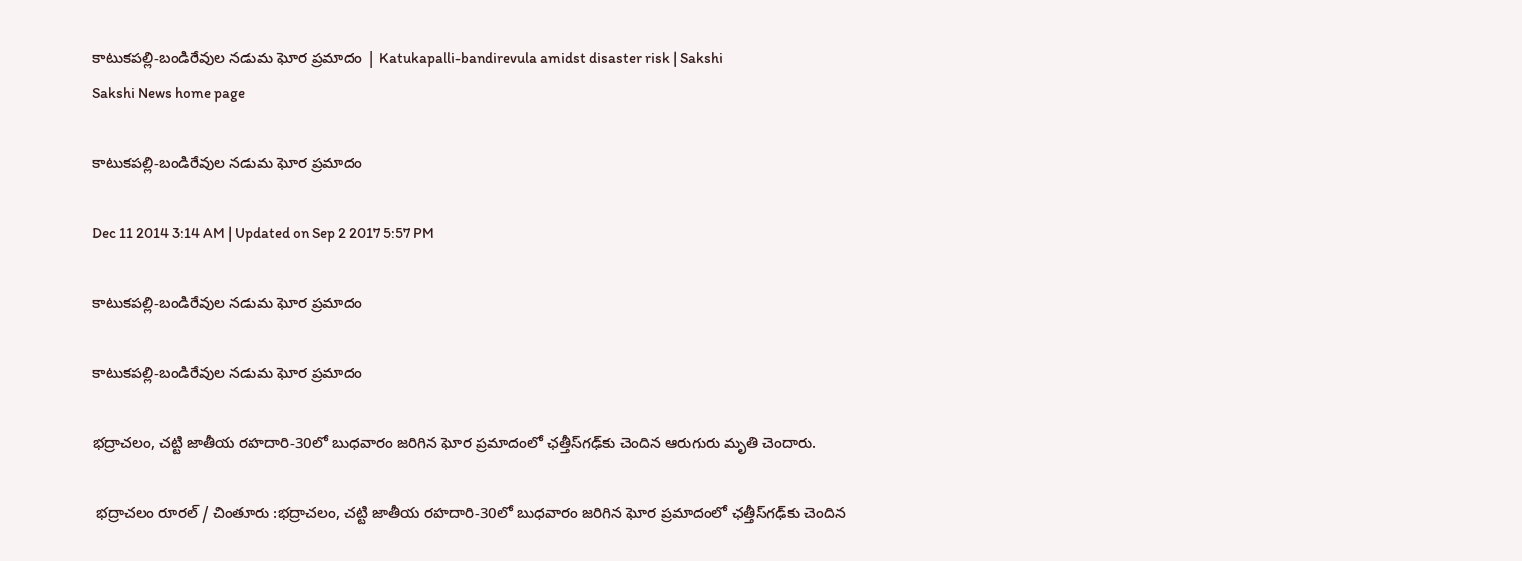కాటుకపల్లి-బండిరేవుల నడుమ ఘోర ప్రమాదం | Katukapalli-bandirevula amidst disaster risk | Sakshi
Sakshi News home page

కాటుకపల్లి-బండిరేవుల నడుమ ఘోర ప్రమాదం

Dec 11 2014 3:14 AM | Updated on Sep 2 2017 5:57 PM

కాటుకపల్లి-బండిరేవుల నడుమ ఘోర ప్రమాదం

కాటుకపల్లి-బండిరేవుల నడుమ ఘోర ప్రమాదం

భద్రాచలం, చట్టి జాతీయ రహదారి-30లో బుధవారం జరిగిన ఘోర ప్రమాదంలో ఛత్తీస్‌గఢ్‌కు చెందిన ఆరుగురు మృతి చెందారు.

 భద్రాచలం రూరల్ / చింతూరు :భద్రాచలం, చట్టి జాతీయ రహదారి-30లో బుధవారం జరిగిన ఘోర ప్రమాదంలో ఛత్తీస్‌గఢ్‌కు చెందిన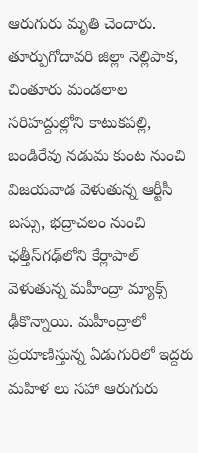ఆరుగురు మృతి చెందారు. తూర్పుగోదావరి జిల్లా నెల్లిపాక, చింతూరు మండలాల సరిహద్దుల్లోని కాటుకపల్లి, బండిరేవు నడుమ కుంట నుంచి విజయవాడ వెళుతున్న ఆర్టీసీ బస్సు, భద్రాచలం నుంచి ఛత్తీస్‌గఢ్‌లోని కేర్లాపాల్ వెళుతున్న మహీంద్రా మ్యాక్స్ ఢీకొన్నాయి. మహీంద్రాలో ప్రయాణిస్తున్న ఏడుగురిలో ఇద్దరు మహిళ లు సహా ఆరుగురు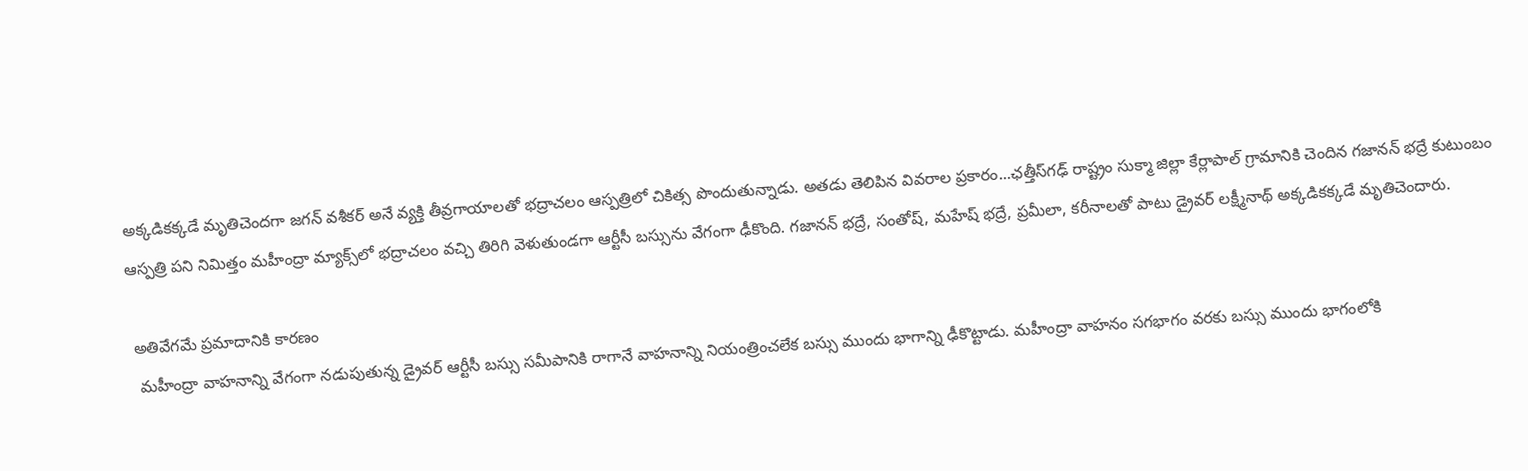అక్కడికక్కడే మృతిచెందగా జగన్ వశీకర్ అనే వ్యక్తి తీవ్రగాయాలతో భద్రాచలం ఆస్పత్రిలో చికిత్స పొందుతున్నాడు. అతడు తెలిపిన వివరాల ప్రకారం...ఛత్తీస్‌గఢ్ రాష్ట్రం సుక్మా జిల్లా కేర్లాపాల్ గ్రామానికి చెందిన గజానన్ భద్రే కుటుంబం ఆస్పత్రి పని నిమిత్తం మహీంద్రా మ్యాక్స్‌లో భద్రాచలం వచ్చి తిరిగి వెళుతుండగా ఆర్టీసీ బస్సును వేగంగా ఢీకొంది. గజానన్ భద్రే, సంతోష్, మహేష్ భద్రే, ప్రమీలా, కరీనాలతో పాటు డ్రైవర్ లక్ష్మీనాథ్ అక్కడికక్కడే మృతిచెందారు.

 అతివేగమే ప్రమాదానికి కారణం
  మహీంద్రా వాహనాన్ని వేగంగా నడుపుతున్న డ్రైవర్ ఆర్టీసీ బస్సు సమీపానికి రాగానే వాహనాన్ని నియంత్రించలేక బస్సు ముందు భాగాన్ని ఢీకొట్టాడు. మహీంద్రా వాహనం సగభాగం వరకు బస్సు ముందు భాగంలోకి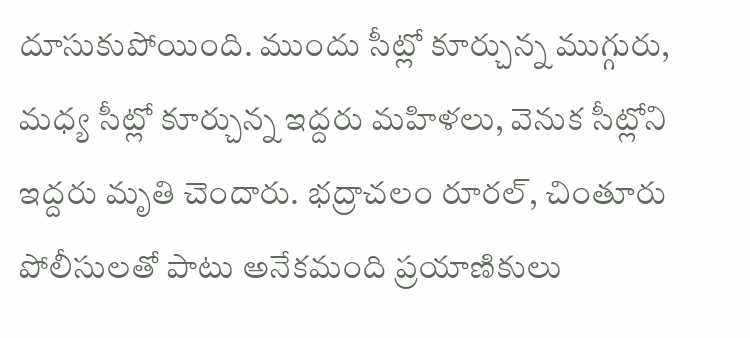దూసుకుపోయింది. ముందు సీట్లో కూర్చున్న ముగ్గురు, మధ్య సీట్లో కూర్చున్న ఇద్దరు మహిళలు, వెనుక సీట్లోని ఇద్దరు మృతి చెందారు. భద్రాచలం రూరల్, చింతూరు పోలీసులతో పాటు అనేకమంది ప్రయాణికులు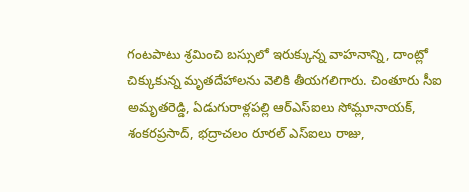గంటపాటు శ్రమించి బస్సులో ఇరుక్కున్న వాహనాన్ని, దాంట్లో చిక్కుకున్న మృతదేహాలను వెలికి తీయగలిగారు. చింతూరు సీఐ అమృతరెడ్డి, ఏడుగురాళ్లపల్లి ఆర్‌ఎస్‌ఐలు సోమ్లూనాయక్, శంకరప్రసాద్, భద్రాచలం రూరల్ ఎస్‌ఐలు రాజు,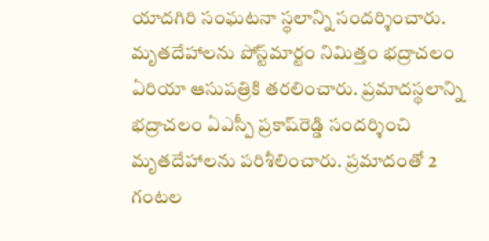యాదగిరి సంఘటనా స్థలాన్ని సందర్శించారు. మృతదేహాలను పోస్ట్‌మార్టం నిమిత్తం భద్రాచలం ఏరియా ఆసుపత్రికి తరలించారు. ప్రమాదస్థలాన్ని భద్రాచలం ఏఎస్పీ ప్రకాష్‌రెడ్డి సందర్శించి మృతదేహాలను పరిశీలించారు. ప్రమాదంతో 2 గంటల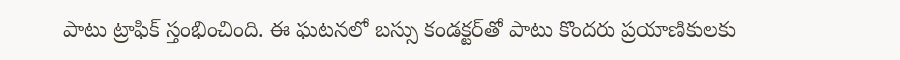పాటు ట్రాఫిక్ స్తంభించింది. ఈ ఘటనలో బస్సు కండక్టర్‌తో పాటు కొందరు ప్రయాణికులకు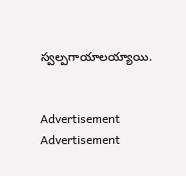స్వల్పగాయాలయ్యాయి.


Advertisement
Advertisement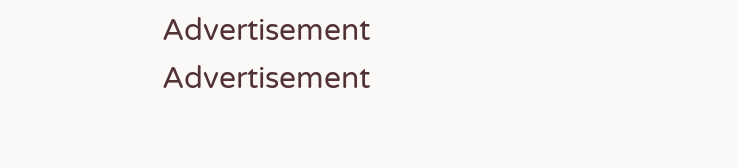Advertisement
Advertisement